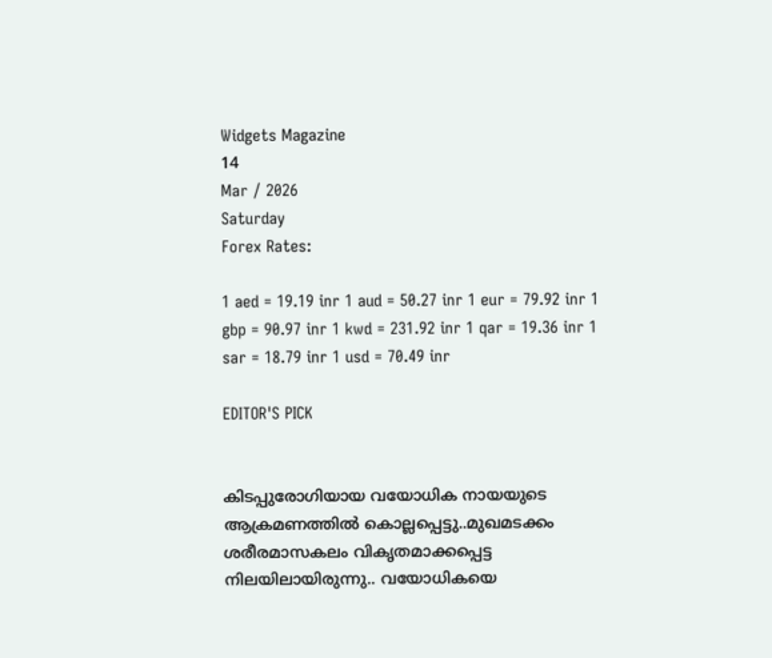Widgets Magazine
14
Mar / 2026
Saturday
Forex Rates:

1 aed = 19.19 inr 1 aud = 50.27 inr 1 eur = 79.92 inr 1 gbp = 90.97 inr 1 kwd = 231.92 inr 1 qar = 19.36 inr 1 sar = 18.79 inr 1 usd = 70.49 inr

EDITOR'S PICK


കിടപ്പുരോഗിയായ വയോധിക നായയുടെ ആക്രമണത്തിൽ കൊല്ലപ്പെട്ടു..മുഖമടക്കം ശരീരമാസകലം വികൃതമാക്കപ്പെട്ട നിലയിലായിരുന്നു.. വയോധികയെ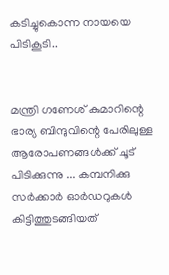കടിച്ചുകൊന്ന നായയെ പിടികൂടി..


മന്ത്രി ഗണേശ് കുമാറിന്റെ ഭാര്യ ബിന്ദുവിന്റെ പേരിലുള്ള ആരോപണങ്ങൾക്ക് ചൂട് പിടിക്കുന്നു ... കമ്പനിക്കു സർക്കാർ ഓർഡറുകൾ കിട്ടിത്തുടങ്ങിയത്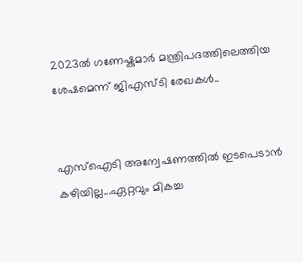2023ൽ ഗണേഷ്കുമാർ മന്ത്രിപദത്തിലെത്തിയ ശേഷമെന്ന് ജിഎസ്ടി രേഖകൾ..


എസ്‌ഐടി അന്വേഷണത്തിൽ ഇടപെടാൻ കഴിയില്ല...ഏറ്റവും മികച്ച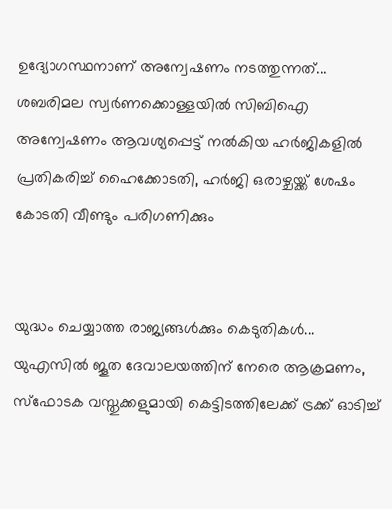ഉദ്യോഗസ്ഥനാണ് അന്വേഷണം നടത്തുന്നത്... ശബരിമല സ്വർണക്കൊള്ളയിൽ സിബിഐ അന്വേഷണം ആവശ്യപ്പെട്ട് നൽകിയ ഹർജികളിൽ പ്രതികരിച്ച് ഹൈക്കോടതി, ഹർജി ഒരാഴ്ചയ്ക്ക് ശേഷം കോടതി വീണ്ടും പരിഗണിക്കും


യുദ്ധം ചെയ്യാത്ത രാജ്യങ്ങള്‍ക്കും കെടുതികള്‍... യുഎസിൽ ജൂത ദേവാലയത്തിന് നേരെ ആക്രമണം, സ്ഫോടക വസ്തുക്കളുമായി കെട്ടിടത്തിലേക്ക് ട്രക്ക് ഓടിച്ച്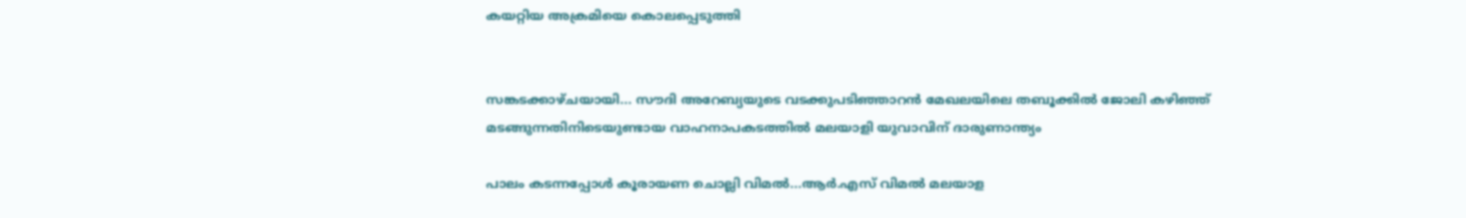കയറ്റിയ അക്രമിയെ കൊലപ്പെടുത്തി


സങ്കടക്കാഴ്ചയായി... സൗദി അറേബ്യയുടെ വടക്കുപടിഞ്ഞാറൻ മേഖലയിലെ തബൂക്കിൽ ജോലി കഴിഞ്ഞ് മടങ്ങുന്നതിനിടെയുണ്ടായ വാഹനാപകടത്തിൽ മലയാളി യുവാവിന് ദാരുണാന്ത്യം

പാലം കടന്നപ്പോള്‍ കൂരായണ ചൊല്ലി വിമല്‍...ആര്‍.എസ് വിമല്‍ മലയാള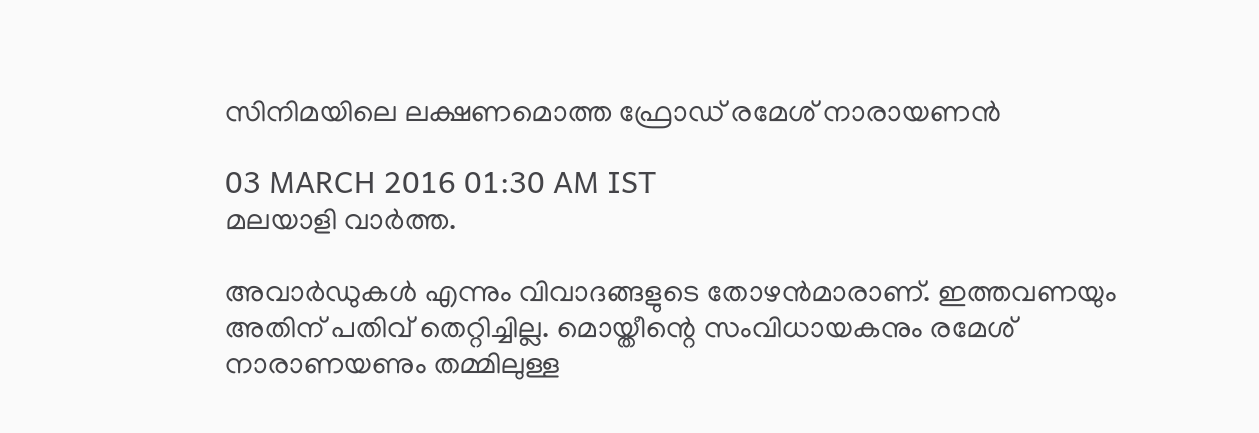സിനിമയിലെ ലക്ഷണമൊത്ത ഫ്രോഡ് രമേശ് നാരായണന്‍

03 MARCH 2016 01:30 AM IST
മലയാളി വാര്‍ത്ത.

അവാര്‍ഡുകള്‍ എന്നും വിവാദങ്ങളുടെ തോഴന്‍മാരാണ്. ഇത്തവണയും അതിന് പതിവ് തെറ്റിച്ചില്ല. മൊയ്തീന്റെ സംവിധായകനും രമേശ് നാരാണയണും തമ്മിലുള്ള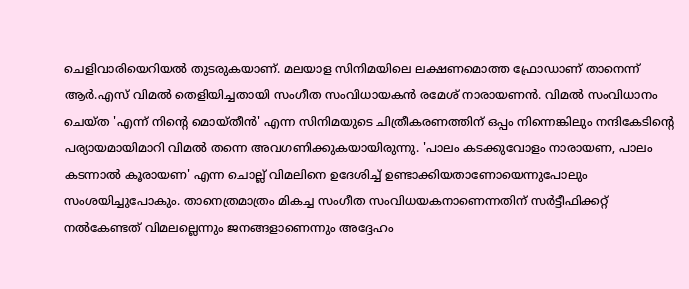ചെളിവാരിയെറിയല്‍ തുടരുകയാണ്. മലയാള സിനിമയിലെ ലക്ഷണമൊത്ത ഫ്രോഡാണ് താനെന്ന് ആര്‍.എസ് വിമല്‍ തെളിയിച്ചതായി സംഗീത സംവിധായകന്‍ രമേശ് നാരായണന്‍. വിമല്‍ സംവിധാനം ചെയ്ത 'എന്ന് നിന്റെ മൊയ്തീന്‍' എന്ന സിനിമയുടെ ചിത്രീകരണത്തിന് ഒപ്പം നിന്നെങ്കിലും നന്ദികേടിന്റെ പര്യായമായിമാറി വിമല്‍ തന്നെ അവഗണിക്കുകയായിരുന്നു. 'പാലം കടക്കുവോളം നാരായണ, പാലം കടന്നാല്‍ കൂരായണ' എന്ന ചൊല്ല് വിമലിനെ ഉദേശിച്ച് ഉണ്ടാക്കിയതാണോയെന്നുപോലും സംശയിച്ചുപോകും. താനെത്രമാത്രം മികച്ച സംഗീത സംവിധയകനാണെന്നതിന് സര്‍ട്ടീഫിക്കറ്റ് നല്‍കേണ്ടത് വിമലല്ലെന്നും ജനങ്ങളാണെന്നും അദ്ദേഹം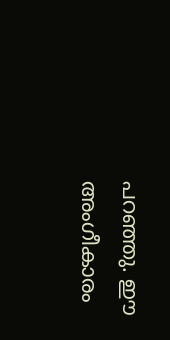പറഞ്ഞു. ഈ അംഗീകാരം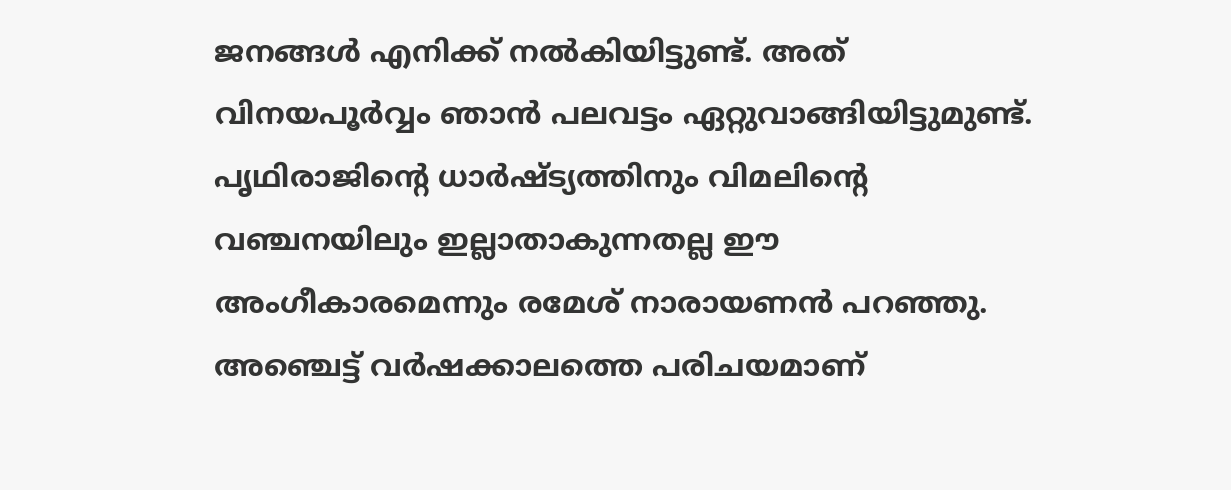ജനങ്ങള്‍ എനിക്ക് നല്‍കിയിട്ടുണ്ട്. അത് വിനയപൂര്‍വ്വം ഞാന്‍ പലവട്ടം ഏറ്റുവാങ്ങിയിട്ടുമുണ്ട്. പൃഥിരാജിന്റെ ധാര്‍ഷ്ട്യത്തിനും വിമലിന്റെ വഞ്ചനയിലും ഇല്ലാതാകുന്നതല്ല ഈ അംഗീകാരമെന്നും രമേശ് നാരായണന്‍ പറഞ്ഞു.
അഞ്ചെട്ട് വര്‍ഷക്കാലത്തെ പരിചയമാണ്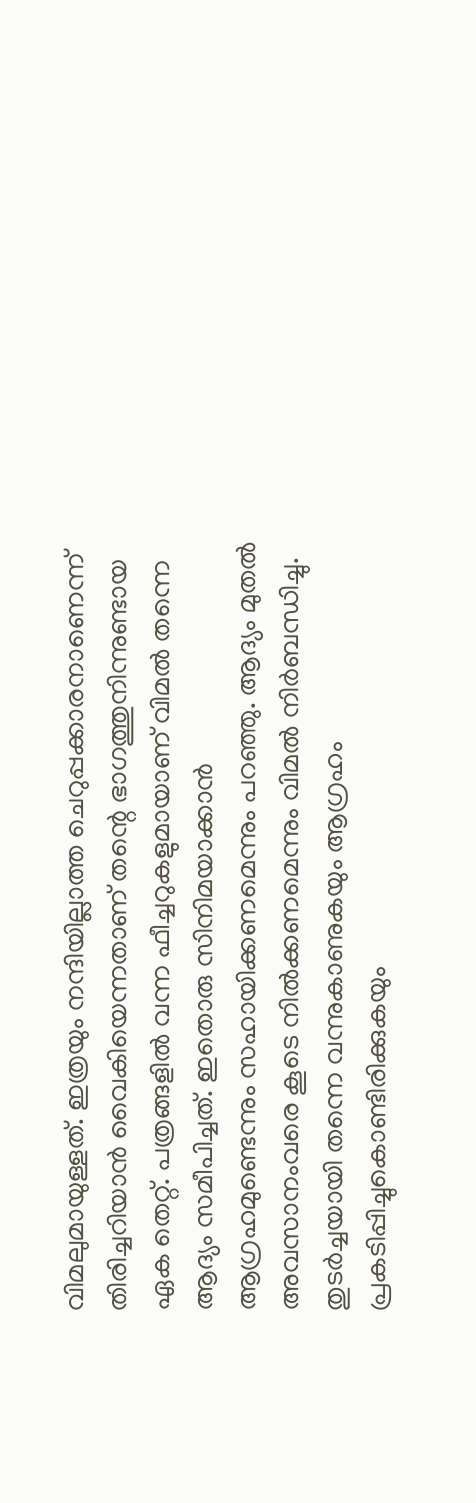വിമലുമായുള്ളത്. ഇത്രയും നന്ദിയില്ലാത്ത ചെറുപ്പക്കാരനാണെന്ന് തിരിച്ചറിയാന്‍ വൈകിയെന്നതാണ് തന്റെ ഭാഗത്തുനിന്നുണ്ടായ ഏക തെറ്റ്. പത്രങ്ങളില്‍ വന്ന ഫീച്ചറുകളുമായാണ് വിമല്‍ തന്നെ ആദ്യം സമീപിച്ചത്. ഇതൊരു സിനിമയാക്കാന്‍ ആഗ്രഹമുണ്ടെന്നും സഹായിക്കണമെന്നും പറഞ്ഞു. ആദ്യം മുതല്‍ അവസാനംവരെ കൂടെ നില്‍ക്കണമെന്നും വിമല്‍ നിര്‍ബന്ധിച്ചു. തുടര്‍ച്ചയായി തന്നെ വന്നുകാണുകയും ആഗ്രഹം പ്രകടിപ്പിച്ചുകൊണ്ടിരിക്കുകയും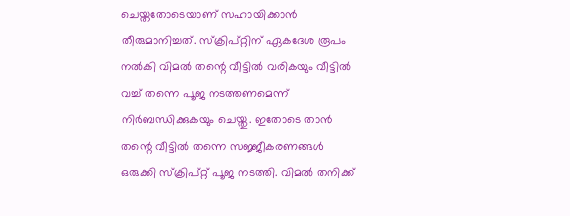ചെയ്തതോടെയാണ് സഹായിക്കാന്‍ തീരുമാനിച്ചത്. സ്‌ക്രിപ്റ്റിന് ഏകദേശ രൂപം നല്‍കി വിമല്‍ തന്റെ വീട്ടില്‍ വരികയും വീട്ടില്‍ വച്ച് തന്നെ പൂജ നടത്തണമെന്ന് നിര്‍ബന്ധിക്കുകയും ചെയ്തു. ഇതോടെ താന്‍ തന്റെ വീട്ടില്‍ തന്നെ സജ്ജീകരണങ്ങള്‍ ഒരുക്കി സ്‌ക്രിപ്റ്റ് പൂജ നടത്തി. വിമല്‍ തനിക്ക്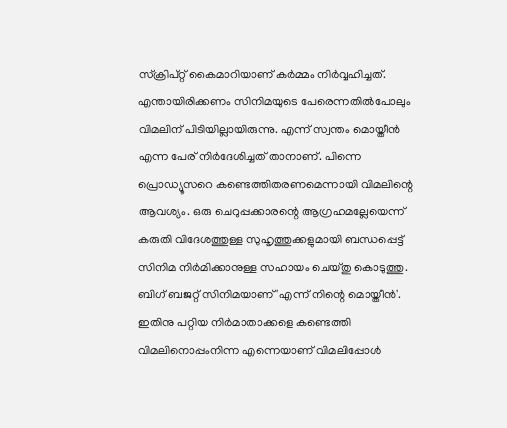സ്‌ക്രിപ്റ്റ് കൈമാറിയാണ് കര്‍മ്മം നിര്‍വ്വഹിച്ചത്.
എന്തായിരിക്കണം സിനിമയുടെ പേരെന്നതില്‍പോലും വിമലിന് പിടിയില്ലായിരുന്നു. എന്ന് സ്വന്തം മൊയ്തീന്‍ എന്ന പേര് നിര്‍ദേശിച്ചത് താനാണ്. പിന്നെ പ്രൊഡ്യൂസറെ കണ്ടെത്തിതരണമെന്നായി വിമലിന്റെ ആവശ്യം. ഒരു ചെറുപ്പക്കാരന്റെ ആഗ്രഹമല്ലേയെന്ന് കരുതി വിദേശത്തുള്ള സുഹൃത്തുക്കളുമായി ബന്ധപ്പെട്ട് സിനിമ നിര്‍മിക്കാനുള്ള സഹായം ചെയ്തു കൊടുത്തു. ബിഗ് ബജറ്റ് സിനിമയാണ് 'എന്ന് നിന്റെ മൊയ്തീന്‍'. ഇതിനു പറ്റിയ നിര്‍മാതാക്കളെ കണ്ടെത്തി വിമലിനൊപ്പംനിന്ന എന്നെയാണ് വിമലിപ്പോള്‍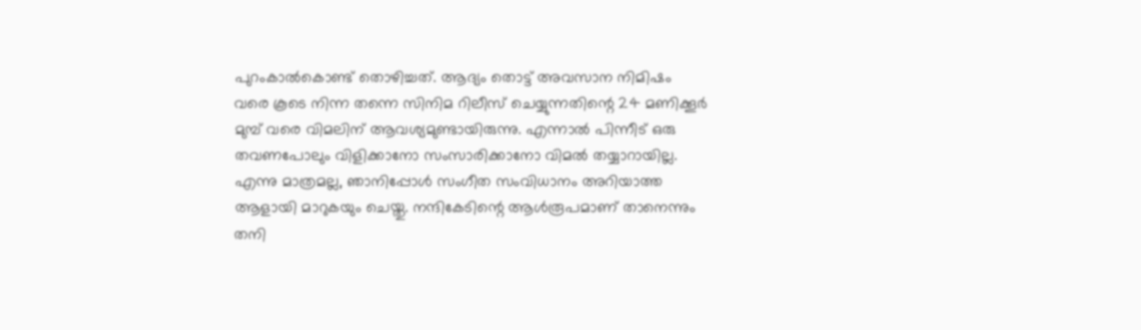പുറംകാല്‍കൊണ്ട് തൊഴിച്ചത്. ആദ്യം തൊട്ട് അവസാന നിമിഷം വരെ കൂടെ നിന്ന തന്നെ സിനിമ റിലീസ് ചെയ്യുന്നതിന്റെ 24 മണിക്കൂര്‍ മുമ്പ് വരെ വിമലിന് ആവശ്യമുണ്ടായിരുന്നു. എന്നാല്‍ പിന്നീട് ഒരു തവണപോലും വിളിക്കാനോ സംസാരിക്കാനോ വിമല്‍ തയ്യാറായില്ല. എന്നു മാത്രമല്ല, ഞാനിപ്പോള്‍ സംഗീത സംവിധാനം അറിയാത്ത ആളായി മാറുകയും ചെയ്തു. നന്ദികേടിന്റെ ആള്‍രൂപമാണ് താനെന്നും തനി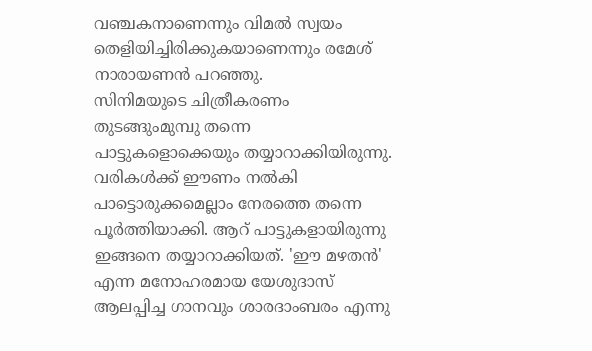വഞ്ചകനാണെന്നും വിമല്‍ സ്വയം തെളിയിച്ചിരിക്കുകയാണെന്നും രമേശ് നാരായണന്‍ പറഞ്ഞു.
സിനിമയുടെ ചിത്രീകരണം തുടങ്ങുംമുമ്പു തന്നെ പാട്ടുകളൊക്കെയും തയ്യാറാക്കിയിരുന്നു. വരികള്‍ക്ക് ഈണം നല്‍കി പാട്ടൊരുക്കമെല്ലാം നേരത്തെ തന്നെ പൂര്‍ത്തിയാക്കി. ആറ് പാട്ടുകളായിരുന്നു ഇങ്ങനെ തയ്യാറാക്കിയത്. 'ഈ മഴതന്‍' എന്ന മനോഹരമായ യേശുദാസ് ആലപ്പിച്ച ഗാനവും ശാരദാംബരം എന്നു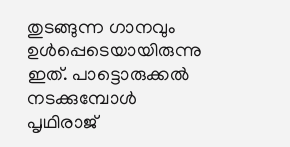തുടങ്ങുന്ന ഗാനവും ഉള്‍പ്പെടെയായിരുന്നു ഇത്. പാട്ടൊരുക്കല്‍ നടക്കുമ്പോള്‍ പൃഥിരാജ്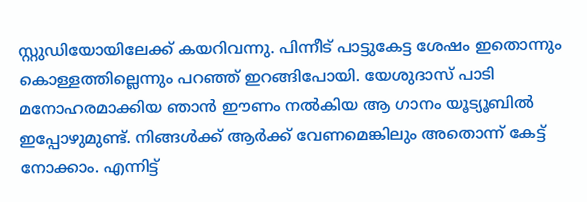സ്റ്റുഡിയോയിലേക്ക് കയറിവന്നു. പിന്നീട് പാട്ടുകേട്ട ശേഷം ഇതൊന്നും കൊള്ളത്തില്ലെന്നും പറഞ്ഞ് ഇറങ്ങിപോയി. യേശുദാസ് പാടി മനോഹരമാക്കിയ ഞാന്‍ ഈണം നല്‍കിയ ആ ഗാനം യൂട്യൂബില്‍ ഇപ്പോഴുമുണ്ട്. നിങ്ങള്‍ക്ക് ആര്‍ക്ക് വേണമെങ്കിലും അതൊന്ന് കേട്ട് നോക്കാം. എന്നിട്ട്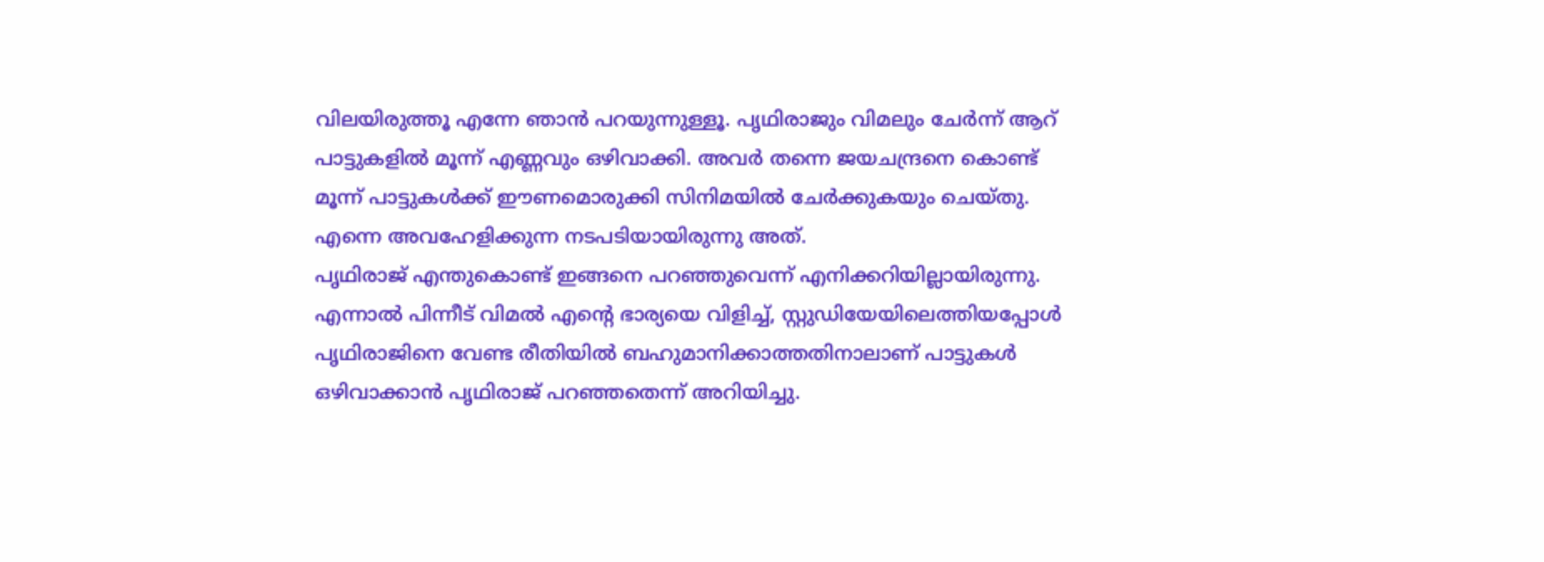വിലയിരുത്തൂ എന്നേ ഞാന്‍ പറയുന്നുള്ളൂ. പൃഥിരാജും വിമലും ചേര്‍ന്ന് ആറ് പാട്ടുകളില്‍ മൂന്ന് എണ്ണവും ഒഴിവാക്കി. അവര്‍ തന്നെ ജയചന്ദ്രനെ കൊണ്ട് മൂന്ന് പാട്ടുകള്‍ക്ക് ഈണമൊരുക്കി സിനിമയില്‍ ചേര്‍ക്കുകയും ചെയ്തു. എന്നെ അവഹേളിക്കുന്ന നടപടിയായിരുന്നു അത്.
പൃഥിരാജ് എന്തുകൊണ്ട് ഇങ്ങനെ പറഞ്ഞുവെന്ന് എനിക്കറിയില്ലായിരുന്നു. എന്നാല്‍ പിന്നീട് വിമല്‍ എന്റെ ഭാര്യയെ വിളിച്ച്, സ്റ്റുഡിയേയിലെത്തിയപ്പോള്‍ പൃഥിരാജിനെ വേണ്ട രീതിയില്‍ ബഹുമാനിക്കാത്തതിനാലാണ് പാട്ടുകള്‍ ഒഴിവാക്കാന്‍ പൃഥിരാജ് പറഞ്ഞതെന്ന് അറിയിച്ചു.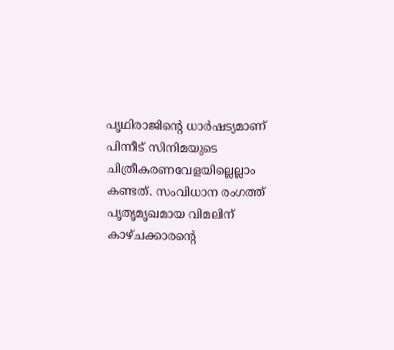പൃഥിരാജിന്റെ ധാര്‍ഷട്യമാണ് പിന്നീട് സിനിമയുടെ ചിത്രീകരണവേളയില്ലെല്ലാം കണ്ടത്. സംവിധാന രംഗത്ത് പൃതൃമൃഖമായ വിമലിന് കാഴ്ചക്കാരന്റെ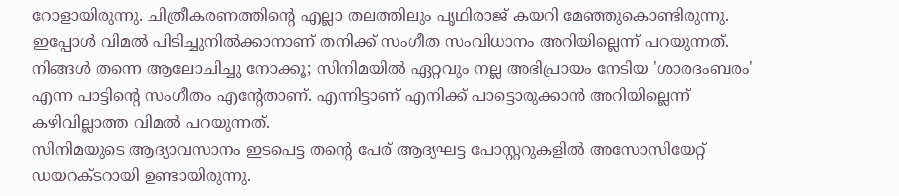റോളായിരുന്നു. ചിത്രീകരണത്തിന്റെ എല്ലാ തലത്തിലും പൃഥിരാജ് കയറി മേഞ്ഞുകൊണ്ടിരുന്നു. ഇപ്പോള്‍ വിമല്‍ പിടിച്ചുനില്‍ക്കാനാണ് തനിക്ക് സംഗീത സംവിധാനം അറിയില്ലെന്ന് പറയുന്നത്. നിങ്ങള്‍ തന്നെ ആലോചിച്ചു നോക്കൂ; സിനിമയില്‍ ഏറ്റവും നല്ല അഭിപ്രായം നേടിയ 'ശാരദംബരം' എന്ന പാട്ടിന്റെ സംഗീതം എന്റേതാണ്. എന്നിട്ടാണ് എനിക്ക് പാട്ടൊരുക്കാന്‍ അറിയില്ലെന്ന് കഴിവില്ലാത്ത വിമല്‍ പറയുന്നത്.
സിനിമയുടെ ആദ്യാവസാനം ഇടപെട്ട തന്റെ പേര് ആദ്യഘട്ട പോസ്റ്ററുകളില്‍ അസോസിയേറ്റ് ഡയറക്ടറായി ഉണ്ടായിരുന്നു.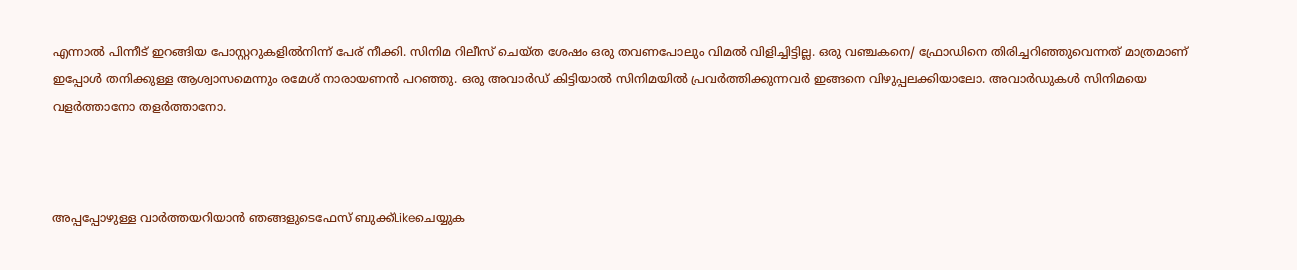എന്നാല്‍ പിന്നീട് ഇറങ്ങിയ പോസ്റ്ററുകളില്‍നിന്ന് പേര് നീക്കി. സിനിമ റിലീസ് ചെയ്ത ശേഷം ഒരു തവണപോലും വിമല്‍ വിളിച്ചിട്ടില്ല. ഒരു വഞ്ചകനെ/ ഫ്രോഡിനെ തിരിച്ചറിഞ്ഞുവെന്നത് മാത്രമാണ് ഇപ്പോള്‍ തനിക്കുള്ള ആശ്വാസമെന്നും രമേശ് നാരായണന്‍ പറഞ്ഞു. ഒരു അവാര്‍ഡ് കിട്ടിയാല്‍ സിനിമയില്‍ പ്രവര്‍ത്തിക്കുന്നവര്‍ ഇങ്ങനെ വിഴുപ്പലക്കിയാലോ. അവാര്‍ഡുകള്‍ സിനിമയെ വളര്‍ത്താനോ തളര്‍ത്താനോ.



അപ്പപ്പോഴുള്ള വാര്‍ത്തയറിയാന്‍ ഞങ്ങളുടെഫേസ്‌ ബുക്ക്‌Likeചെയ്യുക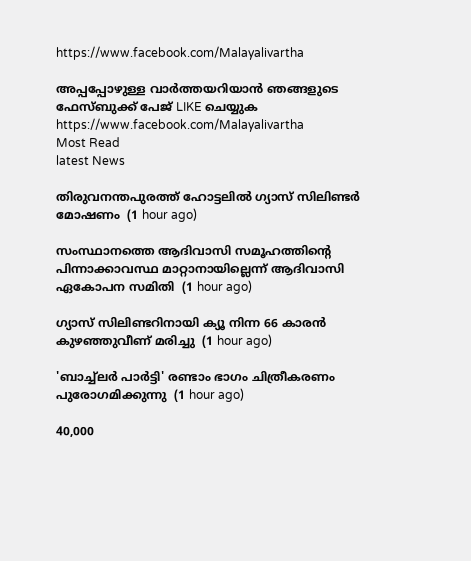https://www.facebook.com/Malayalivartha

അപ്പപ്പോഴുള്ള വാര്‍ത്തയറിയാന്‍ ഞങ്ങളുടെ ഫേസ്‌ബുക്ക്‌ പേജ് LIKE ചെയ്യുക
https://www.facebook.com/Malayalivartha
Most Read
latest News

തിരുവനന്തപുരത്ത് ഹോട്ടലില്‍ ഗ്യാസ് സിലിണ്ടര്‍ മോഷണം  (1 hour ago)

സംസ്ഥാനത്തെ ആദിവാസി സമൂഹത്തിന്റെ പിന്നാക്കാവസ്ഥ മാറ്റാനായില്ലെന്ന് ആദിവാസി ഏകോപന സമിതി  (1 hour ago)

ഗ്യാസ് സിലിണ്ടറിനായി ക്യൂ നിന്ന 66 കാരന്‍ കുഴഞ്ഞുവീണ് മരിച്ചു  (1 hour ago)

'ബാച്ച്‌ലര്‍ പാര്‍ട്ടി' രണ്ടാം ഭാഗം ചിത്രീകരണം പുരോഗമിക്കുന്നു  (1 hour ago)

40,000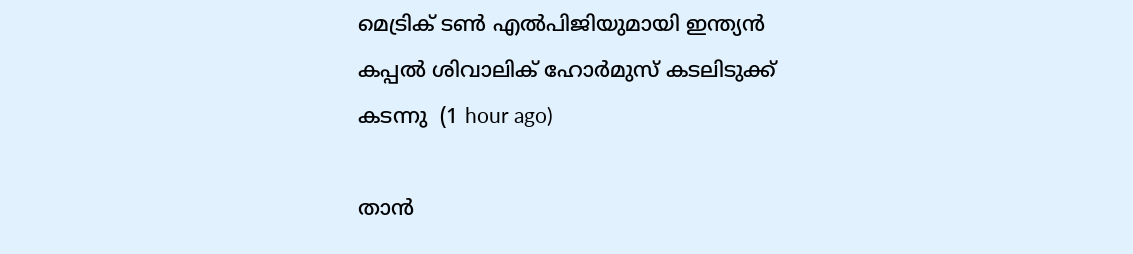മെട്രിക് ടണ്‍ എല്‍പിജിയുമായി ഇന്ത്യന്‍ കപ്പല്‍ ശിവാലിക് ഹോര്‍മുസ് കടലിടുക്ക് കടന്നു  (1 hour ago)

താന്‍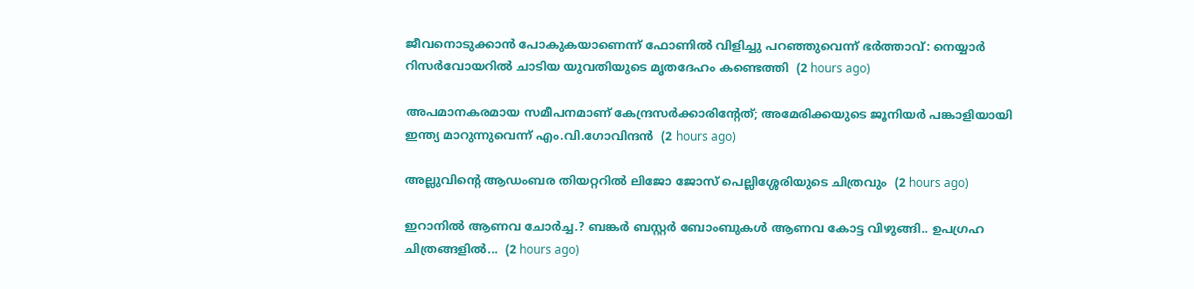ജീവനൊടുക്കാന്‍ പോകുകയാണെന്ന് ഫോണില്‍ വിളിച്ചു പറഞ്ഞുവെന്ന് ഭര്‍ത്താവ്: നെയ്യാര്‍ റിസര്‍വോയറില്‍ ചാടിയ യുവതിയുടെ മൃതദേഹം കണ്ടെത്തി  (2 hours ago)

അപമാനകരമായ സമീപനമാണ് കേന്ദ്രസര്‍ക്കാരിന്റേത്; അമേരിക്കയുടെ ജൂനിയര്‍ പങ്കാളിയായി ഇന്ത്യ മാറുന്നുവെന്ന് എം.വി.ഗോവിന്ദന്‍  (2 hours ago)

അല്ലുവിന്റെ ആഡംബര തിയറ്ററില്‍ ലിജോ ജോസ് പെല്ലിശ്ശേരിയുടെ ചിത്രവും  (2 hours ago)

ഇറാനിൽ ആണവ ചോർച്ച.? ബങ്കർ ബസ്റ്റർ ബോംബുകൾ ആണവ കോട്ട വിഴുങ്ങി.. ഉപഗ്രഹ ചിത്രങ്ങളിൽ...  (2 hours ago)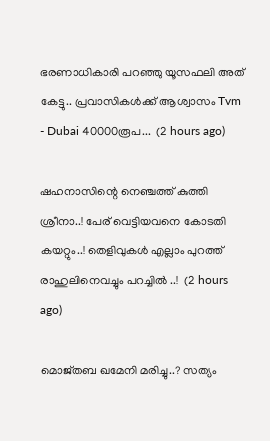ഭരണാധികാരി പറഞ്ഞു യൂസഫലി അത് കേട്ടു.. പ്രവാസികൾക്ക് ആശ്വാസം Tvm - Dubai 40000രൂപ...  (2 hours ago)

ഷഹനാസിന്റെ നെഞ്ചത്ത് കുത്തി ശ്രീനാ..! പേര് വെട്ടിയവനെ കോടതി കയറ്റും..! തെളിവുകൾ എല്ലാം പുറത്ത് രാഹുലിനെവച്ചും പറച്ചിൽ ..!  (2 hours ago)

മൊജ്തബ ഖമേനി മരിച്ചു..? സത്യം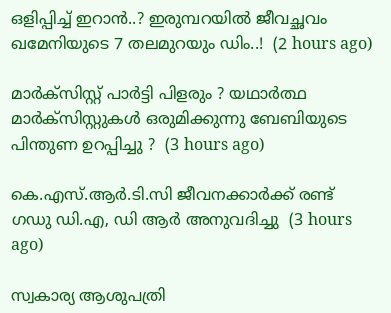ഒളിപ്പിച്ച് ഇറാൻ..? ഇരുമ്പറയിൽ ജീവച്ഛവം ഖമേനിയുടെ 7 തലമുറയും ഡിം..!  (2 hours ago)

മാർക്സിസ്റ്റ് പാർട്ടി പിളരും ? യഥാർത്ഥ മാർക്സിസ്റ്റുകൾ ഒരുമിക്കുന്നു ബേബിയുടെ പിന്തുണ ഉറപ്പിച്ചു ?  (3 hours ago)

കെ.എസ്.ആര്‍.ടി.സി ജീവനക്കാര്‍ക്ക് രണ്ട് ഗഡു ഡി.എ, ഡി ആര്‍ അനുവദിച്ചു  (3 hours ago)

സ്വകാര്യ ആശുപത്രി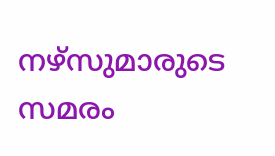നഴ്‌സുമാരുടെ സമരം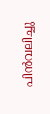പിന്‍വലിച്ചു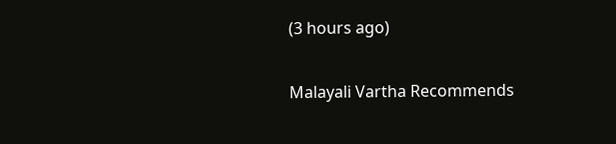(3 hours ago)

Malayali Vartha Recommends